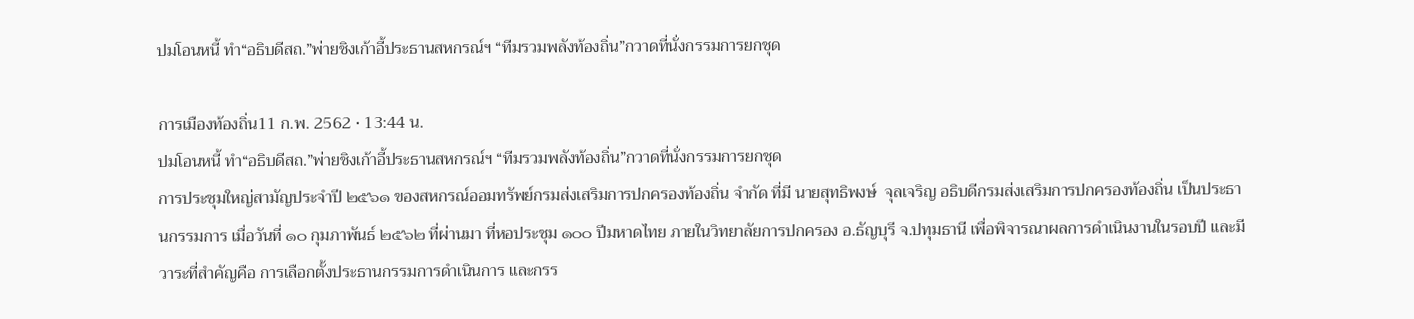ปมโอนหนี้ ทำ“อธิบดีสถ.”พ่ายชิงเก้าอี้ประธานสหกรณ์ฯ “ทีมรวมพลังท้องถิ่น”กวาดที่นั่งกรรมการยกชุด

การเมืองท้องถิ่น11 ก.พ. 2562 • 13:44 น.
ปมโอนหนี้ ทำ“อธิบดีสถ.”พ่ายชิงเก้าอี้ประธานสหกรณ์ฯ “ทีมรวมพลังท้องถิ่น”กวาดที่นั่งกรรมการยกชุด
การประชุมใหญ่สามัญประจำปี ๒๕๖๑ ของสหกรณ์ออมทรัพย์กรมส่งเสริมการปกครองท้องถิ่น จำกัด ที่มี นายสุทธิพงษ์  จุลเจริญ อธิบดีกรมส่งเสริมการปกครองท้องถิ่น เป็นประธานกรรมการ เมื่อวันที่ ๑๐ กุมภาพันธ์ ๒๕๖๒ ที่ผ่านมา ที่หอประชุม ๑๐๐ ปีมหาดไทย ภายในวิทยาลัยการปกครอง อ.ธัญบุรี จ.ปทุมธานี เพื่อพิจารณาผลการดำเนินงานในรอบปี และมีวาระที่สำคัญคือ การเลือกตั้งประธานกรรมการดำเนินการ และกรร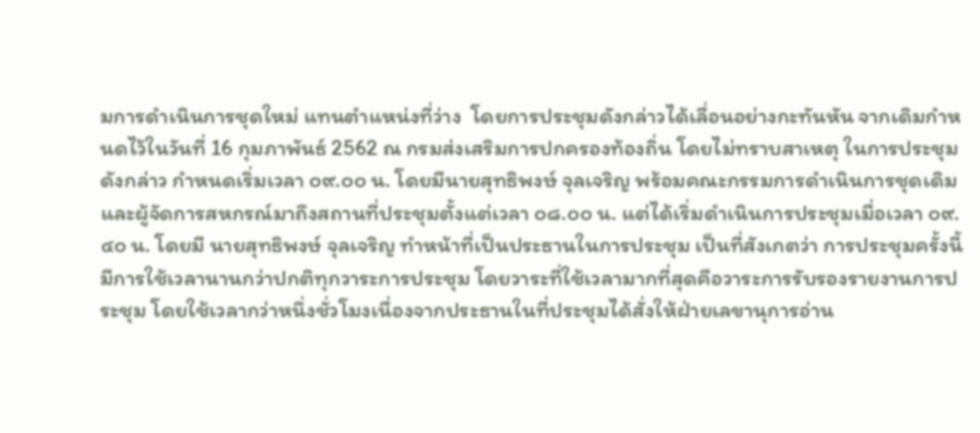มการดำเนินการชุดใหม่ แทนตำแหน่งที่ว่าง  โดยการประชุมดังกล่าวได้เลื่อนอย่างกะทันหัน จากเดิมกำหนดไว้ในวันที่ 16 กุมภาพันธ์ 2562 ณ กรมส่งเสริมการปกครองท้องถิ่น โดยไม่ทราบสาเหตุ ในการประชุมดังกล่าว กำหนดเริ่มเวลา ๐๙.๐๐ น. โดยมีนายสุทธิพงษ์ จุลเจริญ พร้อมคณะกรรมการดำเนินการชุดเดิมและผู้จัดการสหกรณ์มาถึงสถานที่ประชุมตั้งแต่เวลา ๐๘.๐๐ น. แต่ได้เริ่มดำเนินการประชุมเมื่อเวลา ๐๙.๔๐ น. โดยมี นายสุทธิพงษ์ จุลเจริญ ทำหน้าที่เป็นประธานในการประชุม เป็นที่สังเกตว่า การประชุมครั้งนี้ มีการใช้เวลานานกว่าปกติทุกวาระการประชุม โดยวาระที่ใช้เวลามากที่สุดคือวาระการรับรองรายงานการประชุม โดยใช้เวลากว่าหนึ่งชั่วโมงเนื่องจากประธานในที่ประชุมได้สั่งให้ฝ่ายเลขานุการอ่าน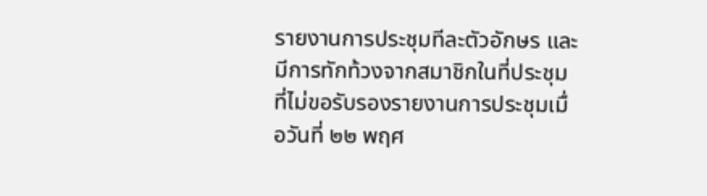รายงานการประชุมทีละตัวอักษร และมีการทักท้วงจากสมาชิกในที่ประชุมที่ไม่ขอรับรองรายงานการประชุมเมื่อวันที่ ๒๒ พฤศ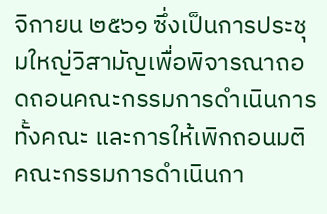จิกายน ๒๕๖๑ ซึ่งเป็นการประชุมใหญ่วิสามัญเพื่อพิจารณาถอดถอนคณะกรรมการดำเนินการทั้งคณะ และการให้เพิกถอนมติคณะกรรมการดำเนินกา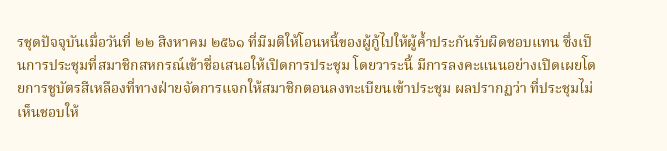รชุดปัจจุบันเมื่อวันที่ ๒๒ สิงหาคม ๒๕๖๑ ที่มีมติให้โอนหนี้ของผู้กู้ไปให้ผู้ค้ำประกันรับผิดชอบแทน ซึ่งเป็นการประชุมที่สมาชิกสหกรณ์เข้าชื่อเสนอให้เปิดการประชุม โดยวาระนี้ มีการลงคะแนนอย่างเปิดเผยโดยการชูบัตรสีเหลืองที่ทางฝ่ายจัดการแจกให้สมาชิกตอนลงทะเบียนเข้าประชุม ผลปรากฏว่า ที่ประชุมไม่เห็นชอบให้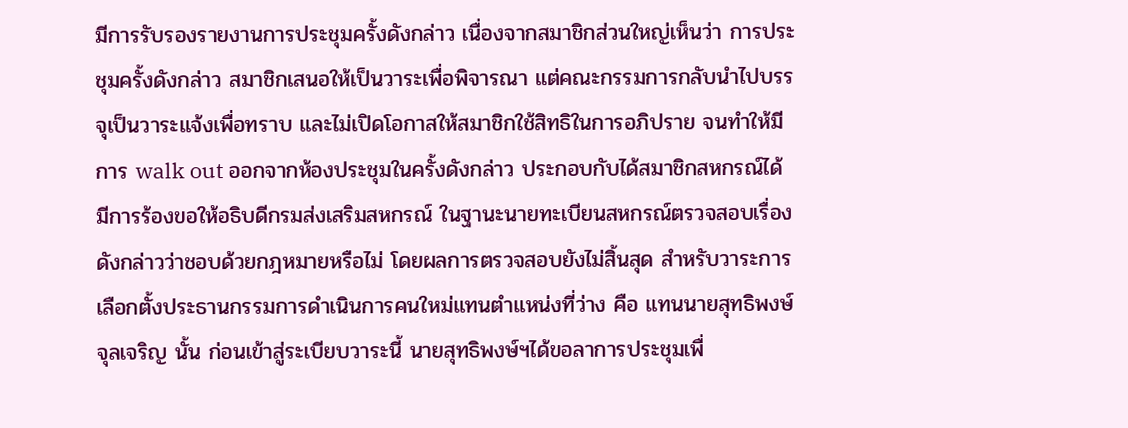มีการรับรองรายงานการประชุมครั้งดังกล่าว เนื่องจากสมาชิกส่วนใหญ่เห็นว่า การประชุมครั้งดังกล่าว สมาชิกเสนอให้เป็นวาระเพื่อพิจารณา แต่คณะกรรมการกลับนำไปบรรจุเป็นวาระแจ้งเพื่อทราบ และไม่เปิดโอกาสให้สมาชิกใช้สิทธิในการอภิปราย จนทำให้มีการ walk out ออกจากห้องประชุมในครั้งดังกล่าว ประกอบกับได้สมาชิกสหกรณ์ได้มีการร้องขอให้อธิบดีกรมส่งเสริมสหกรณ์ ในฐานะนายทะเบียนสหกรณ์ตรวจสอบเรื่องดังกล่าวว่าชอบด้วยกฎหมายหรือไม่ โดยผลการตรวจสอบยังไม่สิ้นสุด สำหรับวาระการเลือกตั้งประธานกรรมการดำเนินการคนใหม่แทนตำแหน่งที่ว่าง คือ แทนนายสุทธิพงษ์ จุลเจริญ นั้น ก่อนเข้าสู่ระเบียบวาระนี้ นายสุทธิพงษ์ฯได้ขอลาการประชุมเพื่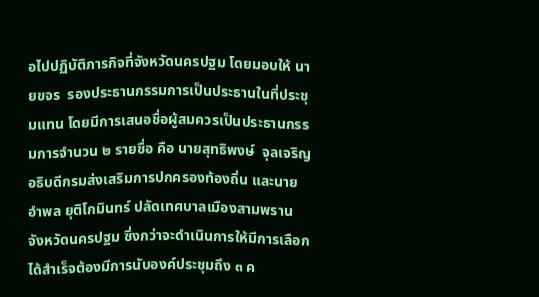อไปปฏิบัติภารกิจที่จังหวัดนครปฐม โดยมอบให้ นายขจร  รองประธานกรรมการเป็นประธานในที่ประชุมแทน โดยมีการเสนอชื่อผู้สมควรเป็นประธานกรรมการจำนวน ๒ รายชื่อ คือ นายสุทธิพงษ์  จุลเจริญ อธิบดีกรมส่งเสริมการปกครองท้องถิ่น และนายอำพล ยุติโกมินทร์ ปลัดเทศบาลเมืองสามพราน จังหวัดนครปฐม ซึ่งกว่าจะดำเนินการให้มีการเลือกได้สำเร็จต้องมีการนับองค์ประชุมถึง ๓ ค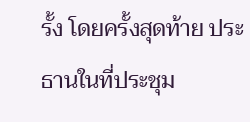รั้ง โดยครั้งสุดท้าย ประธานในที่ประชุม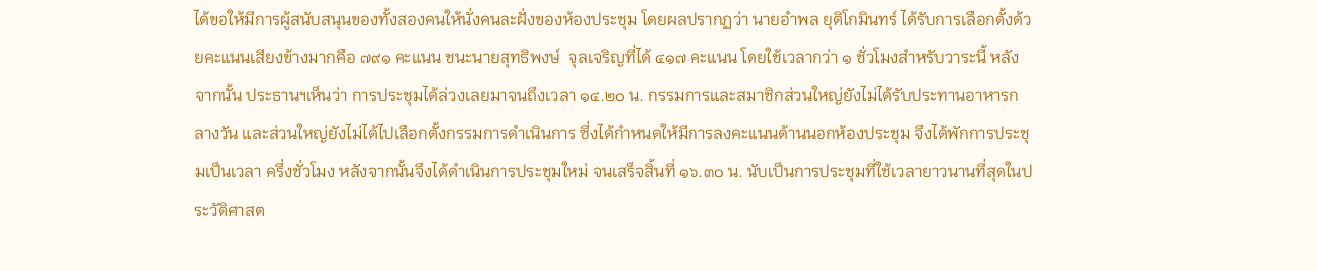ได้ขอให้มีการผู้สนับสนุนของทั้งสองคนให้นั่งคนละฝั่งของห้องประชุม โดยผลปรากฏว่า นายอำพล ยุติโกมินทร์ ได้รับการเลือกตั้งด้วยคะแนนเสียงข้างมากคือ ๗๙๑ คะแนน ชนะนายสุทธิพงษ์  จุลเจริญที่ได้ ๔๑๗ คะแนน โดยใช้เวลากว่า ๑ ชั่วโมงสำหรับวาระนี้ หลังจากนั้น ประธานฯเห็นว่า การประชุมได้ล่วงเลยมาจนถึงเวลา ๑๔.๒๐ น. กรรมการและสมาชิกส่วนใหญ่ยังไม่ได้รับประทานอาหารกลางวัน และส่วนใหญ่ยังไม่ได้ไปเลือกตั้งกรรมการดำเนินการ ซึ่งได้กำหนดให้มีการลงคะแนนด้านนอกห้องประชุม จึงได้พักการประชุมเป็นเวลา ครึ่งชั่วโมง หลังจากนั้นจึงได้ดำเนินการประชุมใหม่ จนเสร็จสิ้นที่ ๑๖.๓๐ น. นับเป็นการประชุมที่ใช้เวลายาวนานที่สุดในประวัติศาสต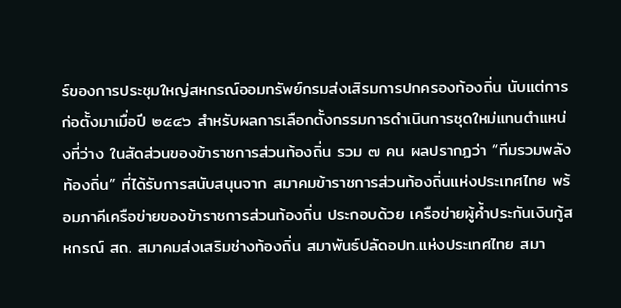ร์ของการประชุมใหญ่สหกรณ์ออมทรัพย์กรมส่งเสิรมการปกครองท้องถิ่น นับแต่การก่อตั้งมาเมื่อปี ๒๕๔๖ สำหรับผลการเลือกตั้งกรรมการดำเนินการชุดใหม่แทนตำแหน่งที่ว่าง ในสัดส่วนของข้าราชการส่วนท้องถิ่น รวม ๗ คน ผลปรากฏว่า “ทีมรวมพลังท้องถิ่น” ที่ได้รับการสนับสนุนจาก สมาคมข้าราชการส่วนท้องถิ่นแห่งประเทศไทย พร้อมภาคีเครือข่ายของข้าราชการส่วนท้องถิ่น ประกอบด้วย เครือข่ายผู้ค้ำประกันเงินกู้สหกรณ์ สถ. สมาคมส่งเสริมช่างท้องถิ่น สมาพันธ์ปลัดอปท.แห่งประเทศไทย สมา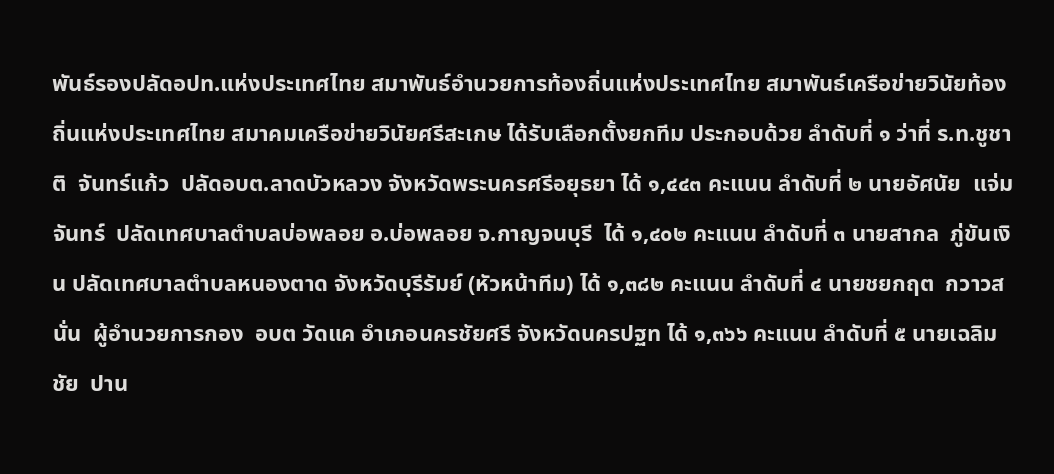พันธ์รองปลัดอปท.แห่งประเทศไทย สมาพันธ์อำนวยการท้องถิ่นแห่งประเทศไทย สมาพันธ์เครือข่ายวินัยท้องถิ่นแห่งประเทศไทย สมาคมเครือข่ายวินัยศรีสะเกษ ได้รับเลือกตั้งยกทีม ประกอบด้วย ลำดับที่ ๑ ว่าที่ ร.ท.ชูชาติ  จันทร์แก้ว  ปลัดอบต.ลาดบัวหลวง จังหวัดพระนครศรีอยุธยา ได้ ๑,๔๔๓ คะแนน ลำดับที่ ๒ นายอัศนัย  แจ่มจันทร์  ปลัดเทศบาลตำบลบ่อพลอย อ.บ่อพลอย จ.กาญจนบุรี  ได้ ๑,๔๐๒ คะแนน ลำดับที่ ๓ นายสากล  ภู่ขันเงิน ปลัดเทศบาลตำบลหนองตาด จังหวัดบุรีรัมย์ (หัวหน้าทีม) ได้ ๑,๓๘๒ คะแนน ลำดับที่ ๔ นายชยกฤต  กวาวสนั่น  ผู้อำนวยการกอง  อบต วัดแค อำเภอนครชัยศรี จังหวัดนครปฐท ได้ ๑,๓๖๖ คะแนน ลำดับที่ ๕ นายเฉลิมชัย  ปาน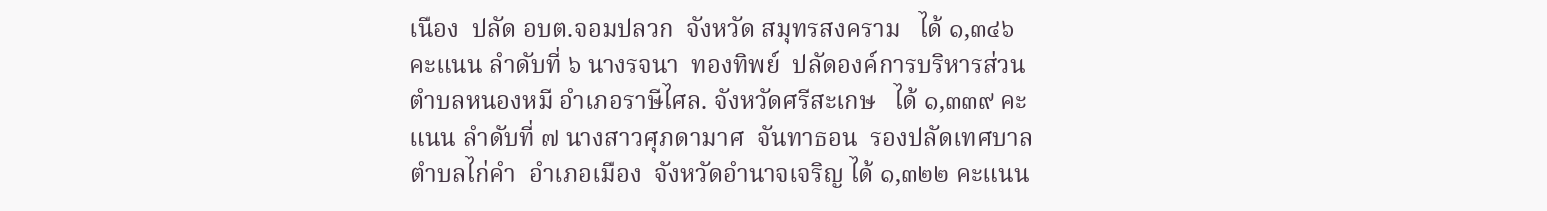เนือง  ปลัด อบต.จอมปลวก  จังหวัด สมุทรสงคราม   ได้ ๑,๓๔๖  คะแนน ลำดับที่ ๖ นางรจนา  ทองทิพย์  ปลัดองค์การบริหารส่วนตำบลหนองหมี อำเภอราษีไศล. จังหวัดศรีสะเกษ   ได้ ๑,๓๓๙ คะแนน ลำดับที่ ๗ นางสาวศุภดามาศ  จันทาธอน  รองปลัดเทศบาลตำบลไก่คำ  อำเภอเมือง  จังหวัดอำนาจเจริญ ได้ ๑,๓๒๒ คะแนน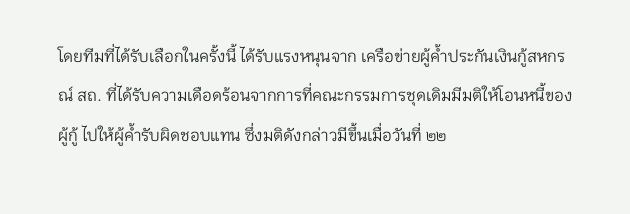โดยทีมที่ได้รับเลือกในครั้งนี้ ได้รับแรงหนุนจาก เครือข่ายผู้ค้ำประกันเงินกู้สหกรณ์ สถ. ที่ได้รับความเดือดร้อนจากการที่คณะกรรมการชุดเดิมมีมติให้โอนหนี้ของผู้กู้ ไปให้ผู้ค้ำรับผิดชอบแทน ซึ่งมติดังกล่าวมีขึ้นเมื่อวันที่ ๒๒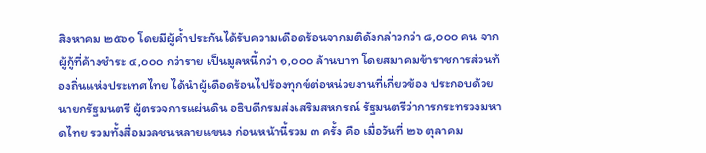สิงหาคม ๒๕๖๑ โดยมีผู้ค้ำประกันได้รับความเดือดร้อนจากมติดังกล่าวกว่า ๘,๐๐๐ คน จากผู้กู้ที่ค้างชำระ ๔,๐๐๐ กว่าราย เป็นมูลหนี้กว่า ๑,๐๐๐ ล้านบาท โดยสมาคมข้าราชการส่วนท้องถิ่นแห่งประเทศไทย ได้นำผู้เดือดร้อนไปร้องทุกข์ต่อหน่วยงานที่เกี่ยวข้อง ประกอบด้วย นายกรัฐมนตรี ผู้ตรวจการแผ่นดิน อธิบดีกรมส่งเสริมสหกรณ์ รัฐมนตรีว่าการกระทรวงมหาดไทย รวมทั้งสื่อมวลชนหลายแขนง ก่อนหน้านี้รวม ๓ ครั้ง คือ เมื่อวันที่ ๒๖ ตุลาคม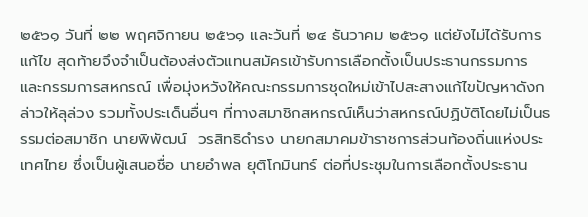๒๕๖๑ วันที่ ๒๒ พฤศจิกายน ๒๕๖๑ และวันที่ ๒๔ ธันวาคม ๒๕๖๑ แต่ยังไม่ได้รับการแก้ไข สุดท้ายจึงจำเป็นต้องส่งตัวแทนสมัครเข้ารับการเลือกตั้งเป็นประธานกรรมการ และกรรมการสหกรณ์ เพื่อมุ่งหวังให้คณะกรรมการชุดใหม่เข้าไปสะสางแก้ไขปัญหาดังกล่าวให้ลุล่วง รวมทั้งประเด็นอื่นๆ ที่ทางสมาชิกสหกรณ์เห็นว่าสหกรณ์ปฏิบัติโดยไม่เป็นธรรมต่อสมาชิก นายพิพัฒน์  วรสิทธิดำรง นายกสมาคมข้าราชการส่วนท้องถิ่นแห่งประเทศไทย ซึ่งเป็นผู้เสนอชื่อ นายอำพล ยุติโกมินทร์ ต่อที่ประชุมในการเลือกตั้งประธาน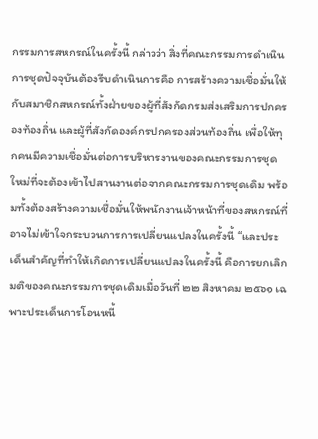กรรมการสหกรณ์ในครั้งนี้ กล่าวว่า สิ่งที่คณะกรรมการดำเนินการชุดปัจจุบันต้องรีบดำเนินการคือ การสร้างความเชื่อมั่นให้กับสมาชิกสหกรณ์ทั้งฝ่ายของผู้ที่สังกัดกรมส่งเสริมการปกครองท้องถิ่น และผู้ที่สังกัดองค์กรปกครองส่วนท้องถิ่น เพื่อให้ทุกคนมีความเชื่อมั่นต่อการบริหารงานของคณะกรรมการชุดใหม่ที่จะต้องเข้าไปสานงานต่อจากคณะกรรมการชุดเดิม พร้อมทั้งต้องสร้างความเชื่อมั่นให้พนักงานเจ้าหน้าที่ของสหกรณ์ที่อาจไม่เข้าใจกระบวนการการเปลี่ยนแปลงในครั้งนี้ “และประเด็นสำคัญที่ทำให้เกิดการเปลี่ยนแปลงในครั้งนี้ คือการยกเลิกมติของคณะกรรมการชุดเดิมเมื่อวันที่ ๒๒ สิงหาคม ๒๕๖๑ เฉพาะประเด็นการโอนหนี้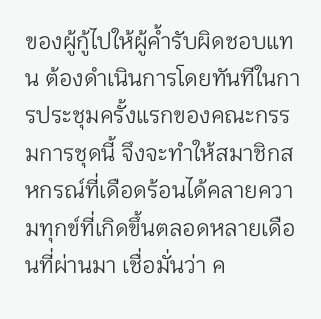ของผู้กู้ไปให้ผู้ค้ำรับผิดชอบแทน ต้องดำเนินการโดยทันทีในการประชุมครั้งแรกของคณะกรรมการชุดนี้ จึงจะทำให้สมาชิกสหกรณ์ที่เดือดร้อนได้คลายความทุกข์ที่เกิดขึ้นตลอดหลายเดือนที่ผ่านมา เชื่อมั่นว่า ค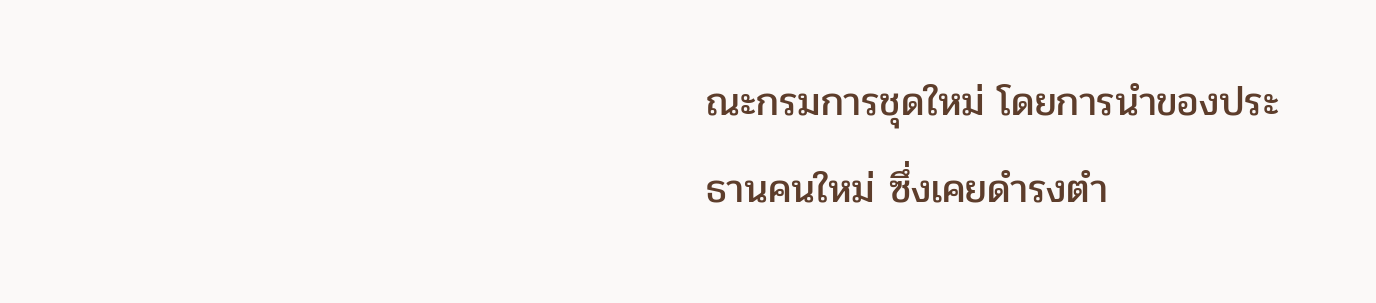ณะกรมการชุดใหม่ โดยการนำของประธานคนใหม่ ซึ่งเคยดำรงตำ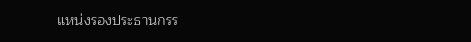แหน่งรองประธานกรร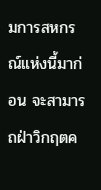มการสหกรณ์แห่งนี้มาก่อน จะสามารถฝ่าวิกฤตค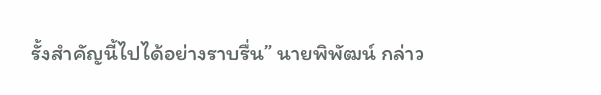รั้งสำคัญนี้ไปได้อย่างราบรื่น” นายพิพัฒน์ กล่าว